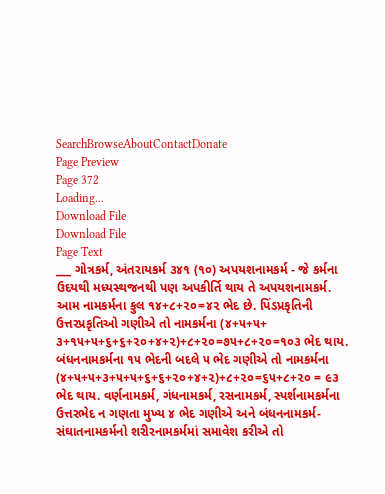SearchBrowseAboutContactDonate
Page Preview
Page 372
Loading...
Download File
Download File
Page Text
___ ગોત્રકર્મ, અંતરાયકર્મ ૩૪૧ (૧૦) અપયશનામકર્મ - જે કર્મના ઉદયથી મધ્યસ્થજનથી પણ અપકીર્તિ થાય તે અપયશનામકર્મ. આમ નામકર્મના કુલ ૧૪+૮+૨૦=૪૨ ભેદ છે. પિંડપ્રકૃતિની ઉત્તરપ્રકૃતિઓ ગણીએ તો નામકર્મના (૪+૫+૫+ ૩+૧૫+૫+૬+૬+૨૦+૪+૨)+૮+૨૦=૭૫+૮+૨૦=૧૦૩ ભેદ થાય. બંધનનામકર્મના ૧૫ ભેદની બદલે ૫ ભેદ ગણીએ તો નામકર્મના (૪+૫+૫+૩+૫+૫+૬+૬+૨૦+૪+૨)+૮+૨૦=૬૫+૮+૨૦ = ૯૩ ભેદ થાય. વર્ણનામકર્મ, ગંધનામકર્મ, રસનામકર્મ, સ્પર્શનામકર્મના ઉત્તરભેદ ન ગણતા મુખ્ય ૪ ભેદ ગણીએ અને બંધનનામકર્મ-સંઘાતનામકર્મનો શરીરનામકર્મમાં સમાવેશ કરીએ તો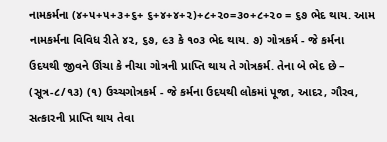નામકર્મના (૪+૫+૫+૩+૬+ ૬+૪+૪+૨)+૮+૨૦=૩૦+૮+૨૦ = ૬૭ ભેદ થાય. આમ નામકર્મના વિવિધ રીતે ૪૨, ૬૭, ૯૩ કે ૧૦૩ ભેદ થાય. ૭) ગોત્રકર્મ - જે કર્મના ઉદયથી જીવને ઊંચા કે નીચા ગોત્રની પ્રાપ્તિ થાય તે ગોત્રકર્મ. તેના બે ભેદ છે – (સૂત્ર-૮/૧૩) (૧) ઉચ્ચગોત્રકર્મ - જે કર્મના ઉદયથી લોકમાં પૂજા, આદર, ગૌરવ, સત્કારની પ્રાપ્તિ થાય તેવા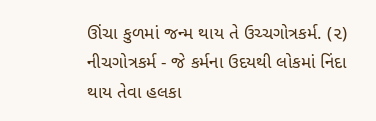ઊંચા કુળમાં જન્મ થાય તે ઉચ્ચગોત્રકર્મ. (૨) નીચગોત્રકર્મ - જે કર્મના ઉદયથી લોકમાં નિંદા થાય તેવા હલકા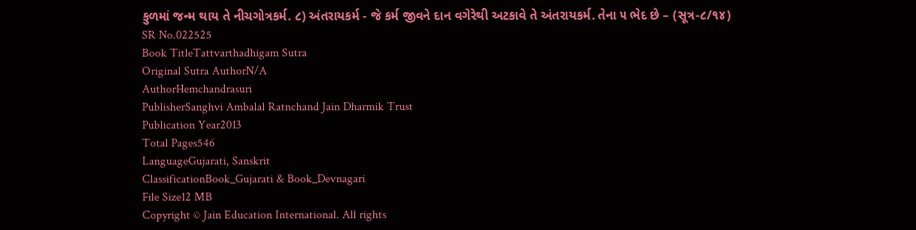કુળમાં જન્મ થાય તે નીચગોત્રકર્મ. ૮) અંતરાયકર્મ - જે કર્મ જીવને દાન વગેરેથી અટકાવે તે અંતરાયકર્મ. તેના ૫ ભેદ છે – (સૂત્ર-૮/૧૪)
SR No.022525
Book TitleTattvarthadhigam Sutra
Original Sutra AuthorN/A
AuthorHemchandrasuri
PublisherSanghvi Ambalal Ratnchand Jain Dharmik Trust
Publication Year2013
Total Pages546
LanguageGujarati, Sanskrit
ClassificationBook_Gujarati & Book_Devnagari
File Size12 MB
Copyright © Jain Education International. All rights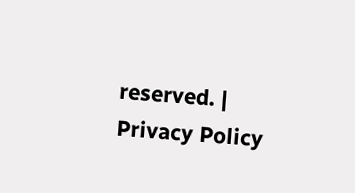reserved. | Privacy Policy